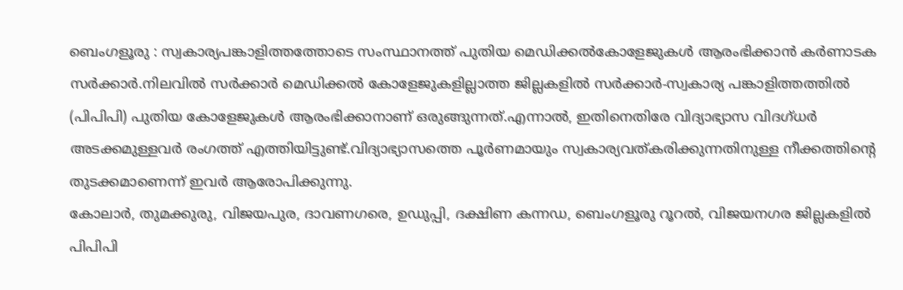ബെംഗളൂരു : സ്വകാര്യപങ്കാളിത്തത്തോടെ സംസ്ഥാനത്ത് പുതിയ മെഡിക്കൽകോളേജുകൾ ആരംഭിക്കാൻ കർണാടക സർക്കാർ.നിലവിൽ സർക്കാർ മെഡിക്കൽ കോളേജുകളില്ലാത്ത ജില്ലകളിൽ സർക്കാർ-സ്വകാര്യ പങ്കാളിത്തത്തിൽ (പിപിപി) പുതിയ കോളേജുകൾ ആരംഭിക്കാനാണ് ഒരുങ്ങുന്നത്.എന്നാൽ, ഇതിനെതിരേ വിദ്യാഭ്യാസ വിദഗ്ധർ അടക്കമുള്ളവർ രംഗത്ത് എത്തിയിട്ടുണ്ട്.വിദ്യാഭ്യാസത്തെ പൂർണമായും സ്വകാര്യവത്കരിക്കുന്നതിനുള്ള നീക്കത്തിന്റെ തുടക്കമാണെന്ന് ഇവർ ആരോപിക്കുന്നു.
കോലാർ, തുമക്കുരു, വിജയപുര, ദാവണഗരെ, ഉഡുപ്പി, ദക്ഷിണ കന്നഡ, ബെംഗളൂരു റൂറൽ, വിജയനഗര ജില്ലകളിൽ പിപിപി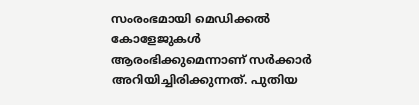സംരംഭമായി മെഡിക്കൽ കോളേജുകൾ ആരംഭിക്കുമെന്നാണ് സർക്കാർ അറിയിച്ചിരിക്കുന്നത്. പുതിയ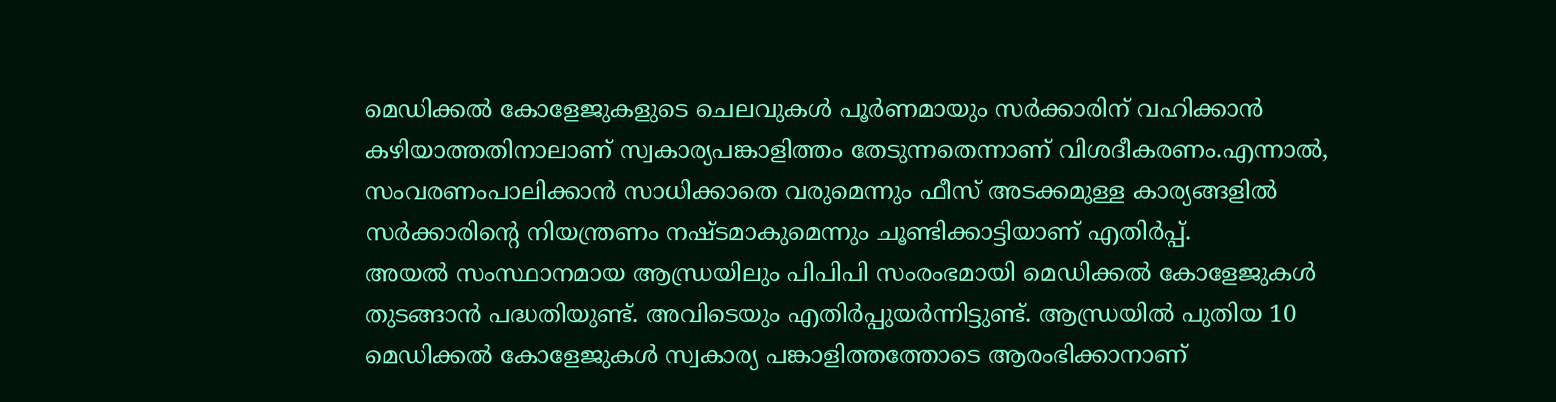മെഡിക്കൽ കോളേജുകളുടെ ചെലവുകൾ പൂർണമായും സർക്കാരിന് വഹിക്കാൻ കഴിയാത്തതിനാലാണ് സ്വകാര്യപങ്കാളിത്തം തേടുന്നതെന്നാണ് വിശദീകരണം.എന്നാൽ, സംവരണംപാലിക്കാൻ സാധിക്കാതെ വരുമെന്നും ഫീസ് അടക്കമുള്ള കാര്യങ്ങളിൽ സർക്കാരിന്റെ നിയന്ത്രണം നഷ്ടമാകുമെന്നും ചൂണ്ടിക്കാട്ടിയാണ് എതിർപ്പ്.
അയൽ സംസ്ഥാനമായ ആന്ധ്രയിലും പിപിപി സംരംഭമായി മെഡിക്കൽ കോളേജുകൾ തുടങ്ങാൻ പദ്ധതിയുണ്ട്. അവിടെയും എതിർപ്പുയർന്നിട്ടുണ്ട്. ആന്ധ്രയിൽ പുതിയ 10 മെഡിക്കൽ കോളേജുകൾ സ്വകാര്യ പങ്കാളിത്തത്തോടെ ആരംഭിക്കാനാണ്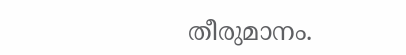തീരുമാനം.